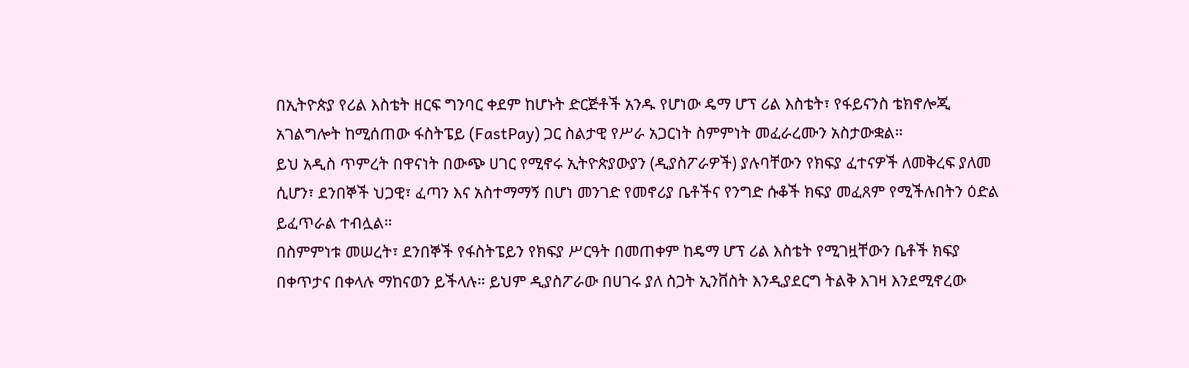በኢትዮጵያ የሪል እስቴት ዘርፍ ግንባር ቀደም ከሆኑት ድርጅቶች አንዱ የሆነው ዴማ ሆፕ ሪል እስቴት፣ የፋይናንስ ቴክኖሎጂ አገልግሎት ከሚሰጠው ፋስትፔይ (FastPay) ጋር ስልታዊ የሥራ አጋርነት ስምምነት መፈራረሙን አስታውቋል።
ይህ አዲስ ጥምረት በዋናነት በውጭ ሀገር የሚኖሩ ኢትዮጵያውያን (ዲያስፖራዎች) ያሉባቸውን የክፍያ ፈተናዎች ለመቅረፍ ያለመ ሲሆን፣ ደንበኞች ህጋዊ፣ ፈጣን እና አስተማማኝ በሆነ መንገድ የመኖሪያ ቤቶችና የንግድ ሱቆች ክፍያ መፈጸም የሚችሉበትን ዕድል ይፈጥራል ተብሏል።
በስምምነቱ መሠረት፣ ደንበኞች የፋስትፔይን የክፍያ ሥርዓት በመጠቀም ከዴማ ሆፕ ሪል እስቴት የሚገዟቸውን ቤቶች ክፍያ በቀጥታና በቀላሉ ማከናወን ይችላሉ። ይህም ዲያስፖራው በሀገሩ ያለ ስጋት ኢንቨስት እንዲያደርግ ትልቅ እገዛ እንደሚኖረው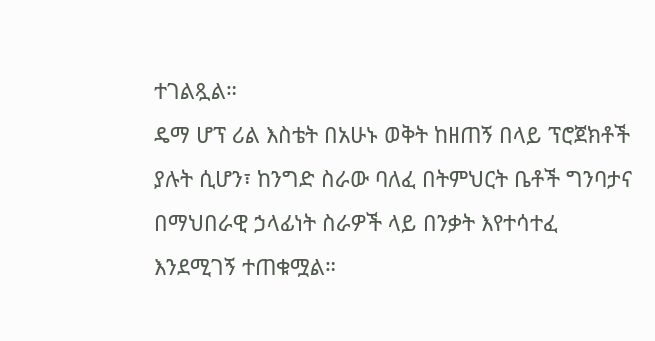ተገልጿል።
ዴማ ሆፕ ሪል እስቴት በአሁኑ ወቅት ከዘጠኝ በላይ ፕሮጀክቶች ያሉት ሲሆን፣ ከንግድ ስራው ባለፈ በትምህርት ቤቶች ግንባታና በማህበራዊ ኃላፊነት ስራዎች ላይ በንቃት እየተሳተፈ እንደሚገኝ ተጠቁሟል።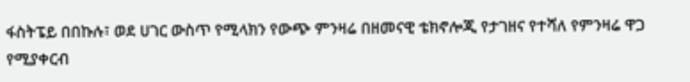ፋስትፔይ በበኩሉ፣ ወደ ሀገር ውስጥ የሚላክን የውጭ ምንዛሬ በዘመናዊ ቴክኖሎጂ የታገዘና የተሻለ የምንዛሬ ዋጋ የሚያቀርብ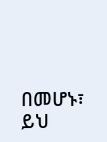በመሆኑ፣ ይህ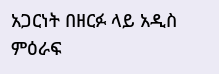አጋርነት በዘርፉ ላይ አዲስ ምዕራፍ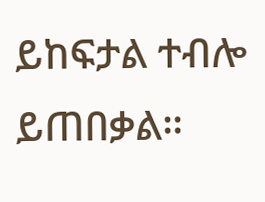ይከፍታል ተብሎ ይጠበቃል።